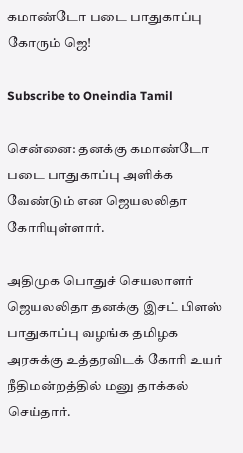கமாண்டோ படை பாதுகாப்பு கோரும் ஜெ!

Subscribe to Oneindia Tamil

சென்னை: தனக்கு கமாண்டோ படை பாதுகாப்பு அளிக்க வேண்டும் என ஜெயலலிதா கோரியுள்ளார்.

அதிமுக பொதுச் செயலாளர் ஜெயலலிதா தனக்கு இசட் பிளஸ் பாதுகாப்பு வழங்க தமிழக அரசுக்கு உத்தரவிடக் கோரி உயர் நீதிமன்றத்தில் மனு தாக்கல் செய்தார்.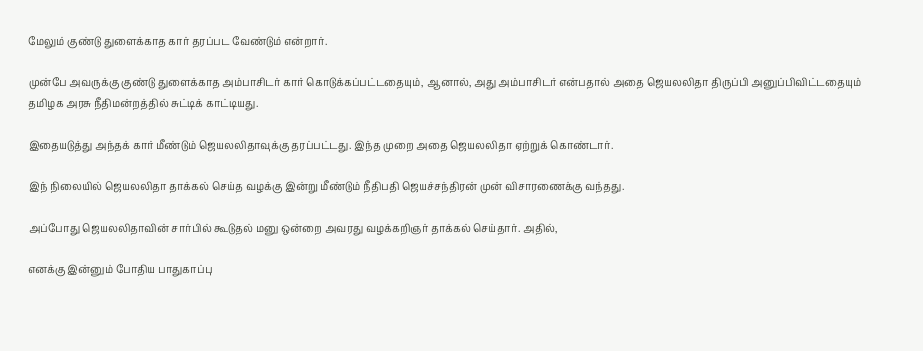மேலும் குண்டு துளைக்காத கார் தரப்பட வேண்டும் என்றார்.

முன்பே அவருக்கு குண்டு துளைக்காத அம்பாசிடர் கார் கொடுக்கப்பட்டதையும், ஆனால், அது அம்பாசிடர் என்பதால் அதை ஜெயலலிதா திருப்பி அனுப்பிவிட்டதையும் தமிழக அரசு நீதிமன்றத்தில் சுட்டிக் காட்டியது.

இதையடுத்து அந்தக் கார் மீண்டும் ஜெயலலிதாவுக்கு தரப்பட்டது. இந்த முறை அதை ஜெயலலிதா ஏற்றுக் கொண்டார்.

இந் நிலையில் ஜெயலலிதா தாக்கல் செய்த வழக்கு இன்று மீண்டும் நீதிபதி ஜெயச்சந்திரன் முன் விசாரணைக்கு வந்தது.

அப்போது ஜெயலலிதாவின் சார்பில் கூடுதல் மனு ஒன்றை அவரது வழக்கறிஞர் தாக்கல் செய்தார். அதில்,

எனக்கு இன்னும் போதிய பாதுகாப்பு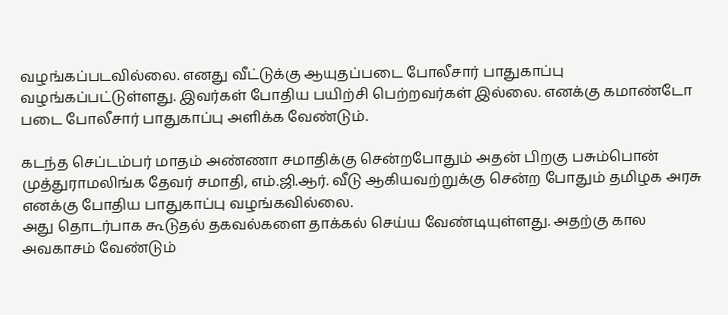வழங்கப்படவில்லை. எனது வீட்டுக்கு ஆயுதப்படை போலீசார் பாதுகாப்பு வழங்கப்பட்டுள்ளது. இவர்கள் போதிய பயிற்சி பெற்றவர்கள் இல்லை. எனக்கு கமாண்டோ படை போலீசார் பாதுகாப்பு அளிக்க வேண்டும்.

கடந்த செப்டம்பர் மாதம் அண்ணா சமாதிக்கு சென்றபோதும் அதன் பிறகு பசும்பொன் முத்துராமலிங்க தேவர் சமாதி, எம்.ஜி.ஆர். வீடு ஆகியவற்றுக்கு சென்ற போதும் தமிழக அரசு எனக்கு போதிய பாதுகாப்பு வழங்கவில்லை.
அது தொடர்பாக கூடுதல் தகவல்களை தாக்கல் செய்ய வேண்டியுள்ளது. அதற்கு கால அவகாசம் வேண்டும்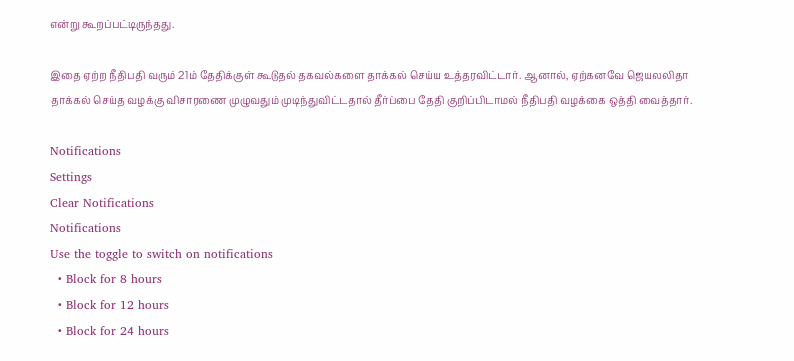என்று கூறப்பட்டிருந்தது.

இதை ஏற்ற நீதிபதி வரும் 21ம் தேதிக்குள் கூடுதல் தகவல்களை தாக்கல் செய்ய உத்தரவிட்டார். ஆனால், ஏற்கனவே ஜெயலலிதா தாக்கல் செய்த வழக்கு விசாரணை முழுவதும் முடிந்துவிட்டதால் தீர்ப்பை தேதி குறிப்பிடாமல் நீதிபதி வழக்கை ஒத்தி வைத்தார்.

Notifications
Settings
Clear Notifications
Notifications
Use the toggle to switch on notifications
  • Block for 8 hours
  • Block for 12 hours
  • Block for 24 hours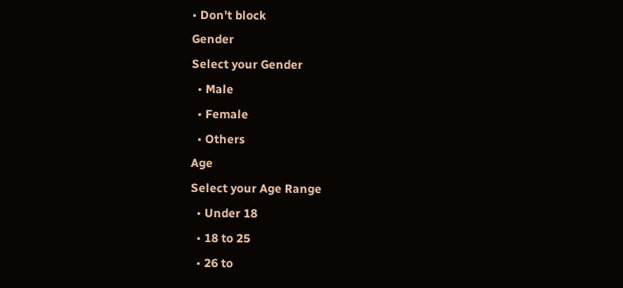• Don't block
Gender
Select your Gender
  • Male
  • Female
  • Others
Age
Select your Age Range
  • Under 18
  • 18 to 25
  • 26 to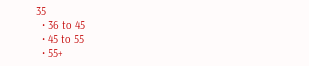35
  • 36 to 45
  • 45 to 55
  • 55+